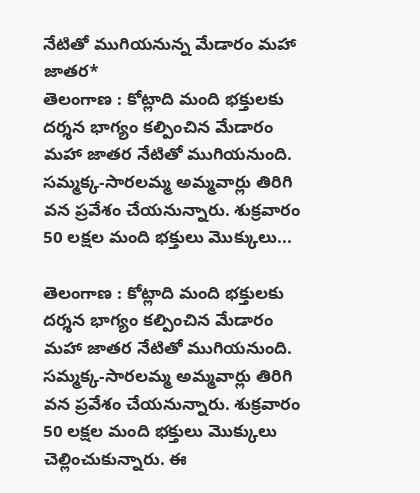నేటితో ముగియనున్న మేడారం మహా జాతర*
తెలంగాణ : కోట్లాది మంది భక్తులకు దర్శన భాగ్యం కల్పించిన మేడారం మహా జాతర నేటితో ముగియనుంది. సమ్మక్క-సారలమ్మ అమ్మవార్లు తిరిగి వన ప్రవేశం చేయనున్నారు. శుక్రవారం 50 లక్షల మంది భక్తులు మొక్కులు...

తెలంగాణ : కోట్లాది మంది భక్తులకు దర్శన భాగ్యం కల్పించిన మేడారం మహా జాతర నేటితో ముగియనుంది. సమ్మక్క-సారలమ్మ అమ్మవార్లు తిరిగి వన ప్రవేశం చేయనున్నారు. శుక్రవారం 50 లక్షల మంది భక్తులు మొక్కులు చెల్లించుకున్నారు. ఈ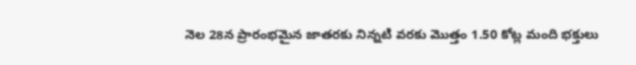నెల 28న ప్రారంభమైన జాతరకు నిన్నటి వరకు మొత్తం 1.50 కోట్ల మంది భక్తులు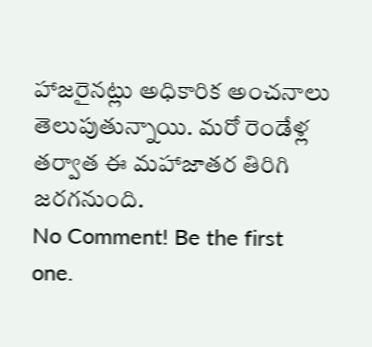హాజరైనట్లు అధికారిక అంచనాలు తెలుపుతున్నాయి. మరో రెండేళ్ల తర్వాత ఈ మహాజాతర తిరిగి జరగనుంది.
No Comment! Be the first one.